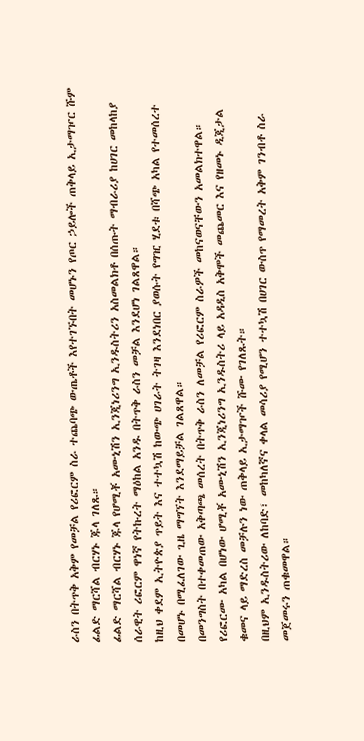ራስን በትጥቅ አቅም የመቻል የሪፎርም ስራ ተጨባጭ ውጤቶች እየተገኙበት መሆኑን የጦር ኃይሎች ጠቅላይ ኢታማዦር ሹም ፊልድ ማርሻል ብርሃኑ ጁላ ገለጹ።
ፊልድ ማርሻል ብርሃኑ ጁላ የሆሚቾ አሙኒሽን ኢንጂነሪንግ ኢንዱስትሪን አስመልክቶ በሰጡት ማብራሪያ ከሀገር መከላከያ ሰራዊት ሪፎርም ዋነኛ የትኩረት ማዕከል አንዱ በትጥቅ ራስን መቻል እንደሆነ ገልጸዋል።
ከዚህ ቀደም ኢትዮጵያ ጥይት እና ተተኳሽ ከውጭ ሀገራት ትገዛ እንደነበር ያወሱት የግዢ ሂደቱ በሻጭ አካል የተመሰረተ በመሆኑ በሚፈለገው ጊዜ ማግኘት እንደማይቻል ገልጸዋል።
በመንግስት በተቀመጠው አቅጣጫ መሰረት በትጥቅ ራስን ለመቻል የሪፎርም ስራዎች መከናወናቸውን አመልክተዋል።
የሪፎርሙ አካል በሆነው ሆሚቾ አሙኒሽን ኢንጂነሪንግ ኢንዱስትሪ ላይ አዳዲስ አቅሞች መጨመር እና የዘመኑ ዲጂታል ቁመና ላይ ማድረስ መቻሉን ነው ጠቅላይ ኢታማዦች ሹሙ የገለጹት።
በዚህም ኢንዱስትሪው ለከባድ፣ መከካለኛና ቀላል መሳሪያ የሚሆን ተተኳሽ በሀገር ውስጥ የማመረት አቅም ገንብቶ ስራ መጀመሩን ጠቁመዋል።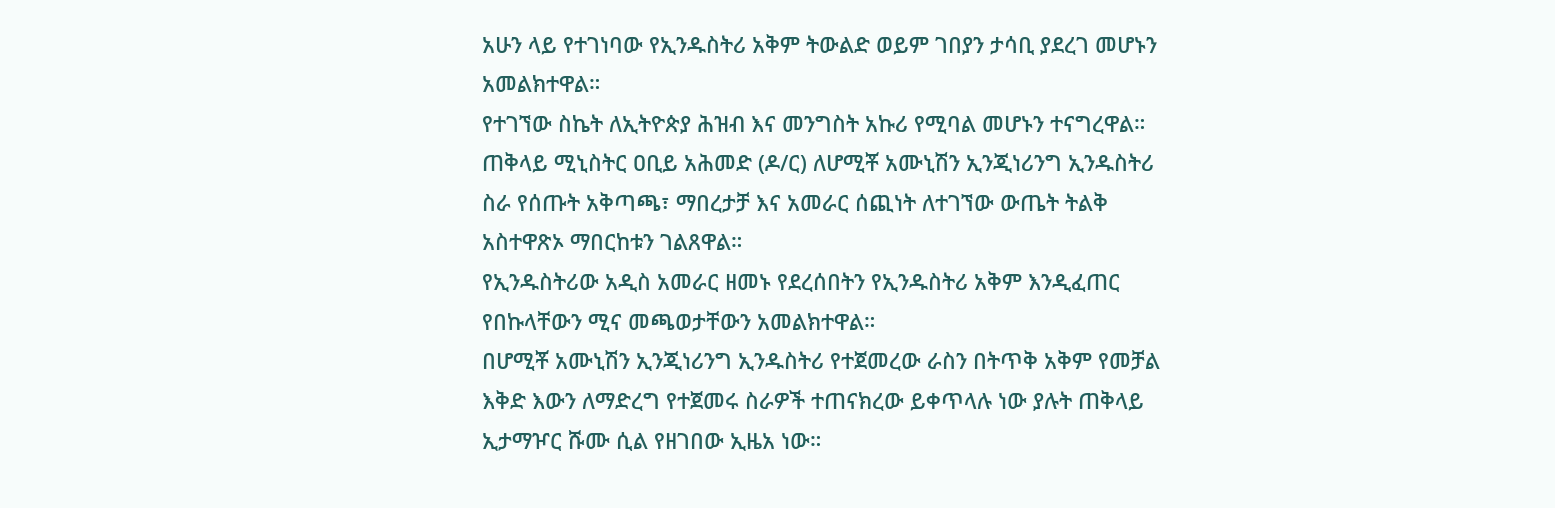አሁን ላይ የተገነባው የኢንዱስትሪ አቅም ትውልድ ወይም ገበያን ታሳቢ ያደረገ መሆኑን አመልክተዋል።
የተገኘው ስኬት ለኢትዮጵያ ሕዝብ እና መንግስት አኩሪ የሚባል መሆኑን ተናግረዋል።
ጠቅላይ ሚኒስትር ዐቢይ አሕመድ (ዶ/ር) ለሆሚቾ አሙኒሽን ኢንጂነሪንግ ኢንዱስትሪ ስራ የሰጡት አቅጣጫ፣ ማበረታቻ እና አመራር ሰጪነት ለተገኘው ውጤት ትልቅ አስተዋጽኦ ማበርከቱን ገልጸዋል።
የኢንዱስትሪው አዲስ አመራር ዘመኑ የደረሰበትን የኢንዱስትሪ አቅም እንዲፈጠር የበኩላቸውን ሚና መጫወታቸውን አመልክተዋል።
በሆሚቾ አሙኒሽን ኢንጂነሪንግ ኢንዱስትሪ የተጀመረው ራስን በትጥቅ አቅም የመቻል እቅድ እውን ለማድረግ የተጀመሩ ስራዎች ተጠናክረው ይቀጥላሉ ነው ያሉት ጠቅላይ ኢታማዦር ሹሙ ሲል የዘገበው ኢዜአ ነው።